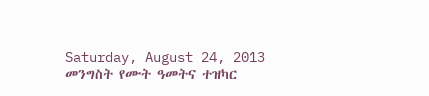Saturday, August 24, 2013
መንግስት የሙት ዓመትና ተዝካር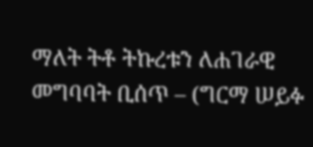ማለት ትቶ ትኩረቱን ለሐገራዊ መግባባት ቢሰጥ – (ግርማ ሠይፉ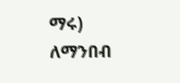ማሩ)
ለማንበብ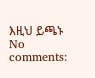እዚህ ይጫኑ
No comments: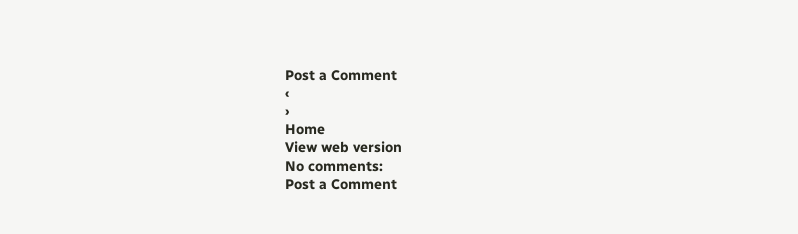Post a Comment
‹
›
Home
View web version
No comments:
Post a Comment